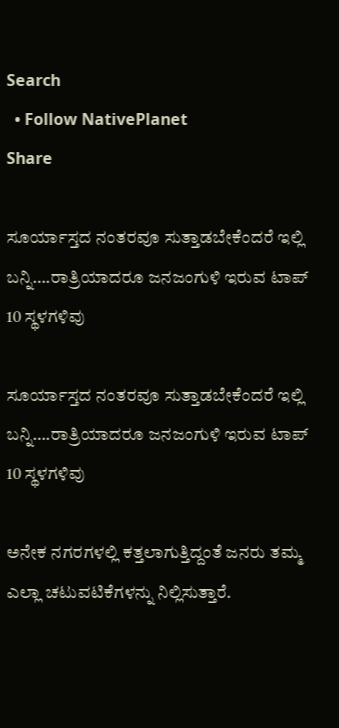Search
  • Follow NativePlanet
Share

ಸೂರ್ಯಾಸ್ತದ ನಂತರವೂ ಸುತ್ತಾಡಬೇಕೆಂದರೆ ಇಲ್ಲಿ ಬನ್ನಿ….ರಾತ್ರಿಯಾದರೂ ಜನಜಂಗುಳಿ ಇರುವ ಟಾಪ್ 10 ಸ್ಥಳಗಳಿವು

ಸೂರ್ಯಾಸ್ತದ ನಂತರವೂ ಸುತ್ತಾಡಬೇಕೆಂದರೆ ಇಲ್ಲಿ ಬನ್ನಿ….ರಾತ್ರಿಯಾದರೂ ಜನಜಂಗುಳಿ ಇರುವ ಟಾಪ್ 10 ಸ್ಥಳಗಳಿವು

ಅನೇಕ ನಗರಗಳಲ್ಲಿ ಕತ್ತಲಾಗುತ್ತಿದ್ದಂತೆ ಜನರು ತಮ್ಮ ಎಲ್ಲಾ ಚಟುವಟಿಕೆಗಳನ್ನು ನಿಲ್ಲಿಸುತ್ತಾರೆ.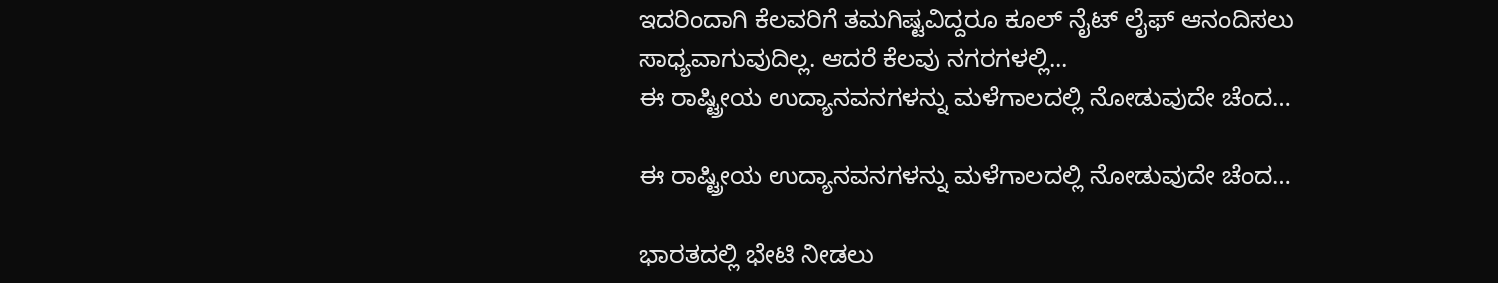ಇದರಿಂದಾಗಿ ಕೆಲವರಿಗೆ ತಮಗಿಷ್ಟವಿದ್ದರೂ ಕೂಲ್‌ ನೈಟ್‌ ಲೈಫ್ ಆನಂದಿಸಲು ಸಾಧ್ಯವಾಗುವುದಿಲ್ಲ. ಆದರೆ ಕೆಲವು ನಗರಗಳಲ್ಲಿ...
ಈ ರಾಷ್ಟ್ರೀಯ ಉದ್ಯಾನವನಗಳನ್ನು ಮಳೆಗಾಲದಲ್ಲಿ ನೋಡುವುದೇ ಚೆಂದ…

ಈ ರಾಷ್ಟ್ರೀಯ ಉದ್ಯಾನವನಗಳನ್ನು ಮಳೆಗಾಲದಲ್ಲಿ ನೋಡುವುದೇ ಚೆಂದ…

ಭಾರತದಲ್ಲಿ ಭೇಟಿ ನೀಡಲು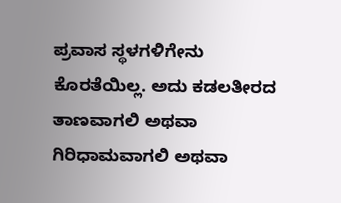ಪ್ರವಾಸ ಸ್ಥಳಗಳಿಗೇನು ಕೊರತೆಯಿಲ್ಲ. ಅದು ಕಡಲತೀರದ ತಾಣವಾಗಲಿ ಅಥವಾ ಗಿರಿಧಾಮವಾಗಲಿ ಅಥವಾ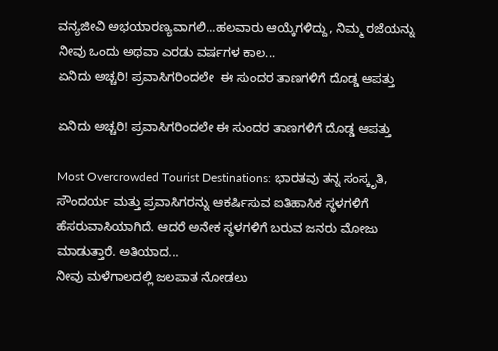ವನ್ಯಜೀವಿ ಅಭಯಾರಣ್ಯವಾಗಲಿ...ಹಲವಾರು ಆಯ್ಕೆಗಳಿದ್ದು, ನಿಮ್ಮ ರಜೆಯನ್ನು ನೀವು ಒಂದು ಅಥವಾ ಎರಡು ವರ್ಷಗಳ ಕಾಲ...
ಏನಿದು ಅಚ್ಚರಿ! ಪ್ರವಾಸಿಗರಿಂದಲೇ  ಈ ಸುಂದರ ತಾಣಗಳಿಗೆ ದೊಡ್ಡ ಆಪತ್ತು

ಏನಿದು ಅಚ್ಚರಿ! ಪ್ರವಾಸಿಗರಿಂದಲೇ ಈ ಸುಂದರ ತಾಣಗಳಿಗೆ ದೊಡ್ಡ ಆಪತ್ತು

Most Overcrowded Tourist Destinations: ಭಾರತವು ತನ್ನ ಸಂಸ್ಕೃತಿ, ಸೌಂದರ್ಯ ಮತ್ತು ಪ್ರವಾಸಿಗರನ್ನು ಆಕರ್ಷಿಸುವ ಐತಿಹಾಸಿಕ ಸ್ಥಳಗಳಿಗೆ ಹೆಸರುವಾಸಿಯಾಗಿದೆ. ಆದರೆ ಅನೇಕ ಸ್ಥಳಗಳಿಗೆ ಬರುವ ಜನರು ಮೋಜು ಮಾಡುತ್ತಾರೆ. ಅತಿಯಾದ...
ನೀವು ಮಳೆಗಾಲದಲ್ಲಿ ಜಲಪಾತ ನೋಡಲು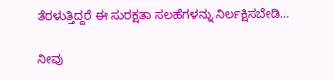ತೆರಳುತ್ತಿದ್ದರೆ ಈ ಸುರಕ್ಷತಾ ಸಲಹೆಗಳನ್ನು ನಿರ್ಲಕ್ಷಿಸಬೇಡಿ…

ನೀವು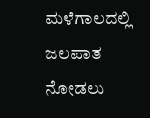ಮಳೆಗಾಲದಲ್ಲಿ ಜಲಪಾತ ನೋಡಲು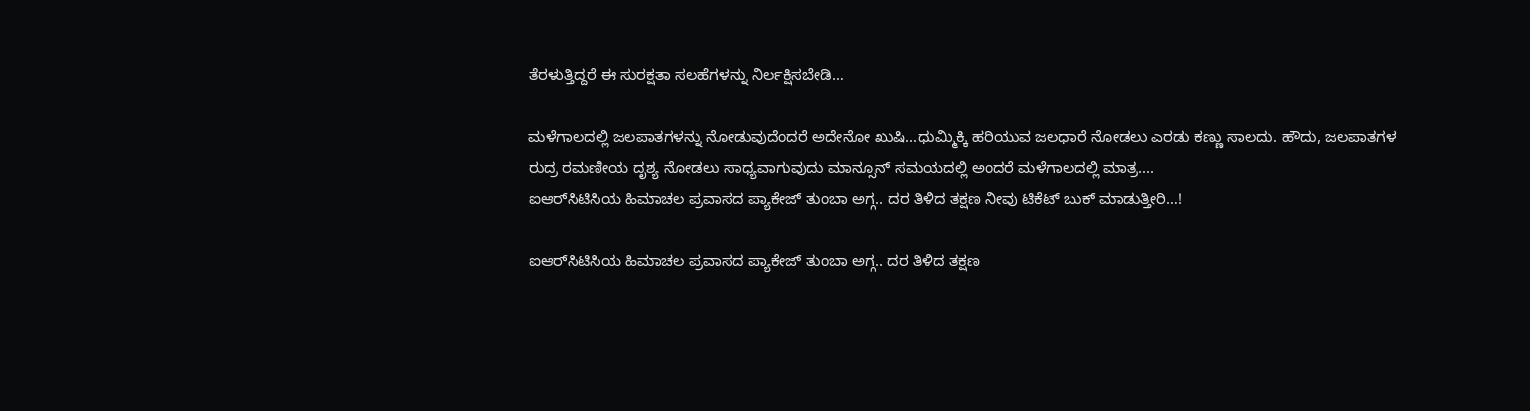ತೆರಳುತ್ತಿದ್ದರೆ ಈ ಸುರಕ್ಷತಾ ಸಲಹೆಗಳನ್ನು ನಿರ್ಲಕ್ಷಿಸಬೇಡಿ…

ಮಳೆಗಾಲದಲ್ಲಿ ಜಲಪಾತಗಳನ್ನು ನೋಡುವುದೆಂದರೆ ಅದೇನೋ ಖುಷಿ...ಧುಮ್ಮಿಕ್ಕಿ ಹರಿಯುವ ಜಲಧಾರೆ ನೋಡಲು ಎರಡು ಕಣ್ಣು ಸಾಲದು. ಹೌದು, ಜಲಪಾತಗಳ ರುದ್ರ ರಮಣೀಯ ದೃಶ್ಯ ನೋಡಲು ಸಾಧ್ಯವಾಗುವುದು ಮಾನ್ಸೂನ್ ಸಮಯದಲ್ಲಿ ಅಂದರೆ ಮಳೆಗಾಲದಲ್ಲಿ ಮಾತ್ರ....
ಐಆರ್‌ಸಿಟಿಸಿಯ ಹಿಮಾಚಲ ಪ್ರವಾಸದ ಪ್ಯಾಕೇಜ್ ತುಂಬಾ ಅಗ್ಗ.. ದರ ತಿಳಿದ ತಕ್ಷಣ ನೀವು ಟಿಕೆಟ್ ಬುಕ್ ಮಾಡುತ್ತೀರಿ…!

ಐಆರ್‌ಸಿಟಿಸಿಯ ಹಿಮಾಚಲ ಪ್ರವಾಸದ ಪ್ಯಾಕೇಜ್ ತುಂಬಾ ಅಗ್ಗ.. ದರ ತಿಳಿದ ತಕ್ಷಣ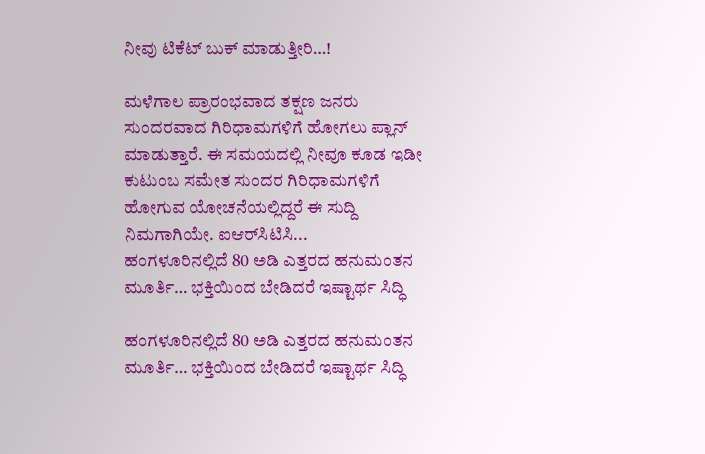ನೀವು ಟಿಕೆಟ್ ಬುಕ್ ಮಾಡುತ್ತೀರಿ…!

ಮಳೆಗಾಲ ಪ್ರಾರಂಭವಾದ ತಕ್ಷಣ ಜನರು ಸುಂದರವಾದ ಗಿರಿಧಾಮಗಳಿಗೆ ಹೋಗಲು ಪ್ಲಾನ್‌ ಮಾಡುತ್ತಾರೆ. ಈ ಸಮಯದಲ್ಲಿ ನೀವೂ ಕೂಡ ಇಡೀ ಕುಟುಂಬ ಸಮೇತ ಸುಂದರ ಗಿರಿಧಾಮಗಳಿಗೆ ಹೋಗುವ ಯೋಚನೆಯಲ್ಲಿದ್ದರೆ ಈ ಸುದ್ದಿ ನಿಮಗಾಗಿಯೇ. ಐಆರ್‌ಸಿಟಿಸಿ...
ಹಂಗಳೂರಿನಲ್ಲಿದೆ 80 ಅಡಿ ಎತ್ತರದ ಹನುಮಂತನ ಮೂರ್ತಿ… ಭಕ್ತಿಯಿಂದ ಬೇಡಿದರೆ ಇಷ್ಟಾರ್ಥ ಸಿದ್ಧಿ

ಹಂಗಳೂರಿನಲ್ಲಿದೆ 80 ಅಡಿ ಎತ್ತರದ ಹನುಮಂತನ ಮೂರ್ತಿ… ಭಕ್ತಿಯಿಂದ ಬೇಡಿದರೆ ಇಷ್ಟಾರ್ಥ ಸಿದ್ಧಿ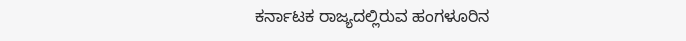ಕರ್ನಾಟಕ ರಾಜ್ಯದಲ್ಲಿರುವ ಹಂಗಳೂರಿನ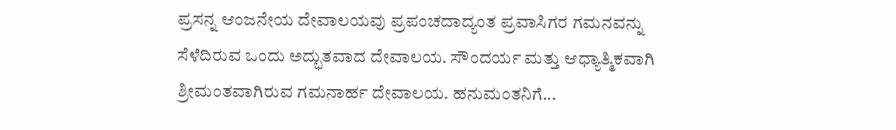ಪ್ರಸನ್ನ ಆಂಜನೇಯ ದೇವಾಲಯವು ಪ್ರಪಂಚದಾದ್ಯಂತ ಪ್ರವಾಸಿಗರ ಗಮನವನ್ನು ಸೆಳೆದಿರುವ ಒಂದು ಅದ್ಭುತವಾದ ದೇವಾಲಯ. ಸೌಂದರ್ಯ ಮತ್ತು ಆಧ್ಯಾತ್ಮಿಕವಾಗಿ ಶ್ರೀಮಂತವಾಗಿರುವ ಗಮನಾರ್ಹ ದೇವಾಲಯ. ಹನುಮಂತನಿಗೆ...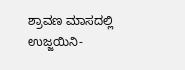ಶ್ರಾವಣ ಮಾಸದಲ್ಲಿ ಉಜ್ಜಯಿನಿ-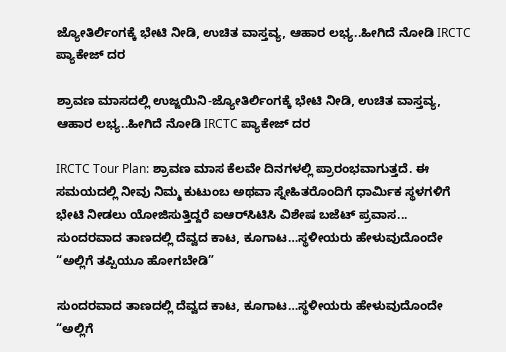ಜ್ಯೋತಿರ್ಲಿಂಗಕ್ಕೆ ಭೇಟಿ ನೀಡಿ, ಉಚಿತ ವಾಸ್ತವ್ಯ, ಆಹಾರ ಲಭ್ಯ..ಹೀಗಿದೆ ನೋಡಿ IRCTC ಪ್ಯಾಕೇಜ್‌ ದರ

ಶ್ರಾವಣ ಮಾಸದಲ್ಲಿ ಉಜ್ಜಯಿನಿ-ಜ್ಯೋತಿರ್ಲಿಂಗಕ್ಕೆ ಭೇಟಿ ನೀಡಿ, ಉಚಿತ ವಾಸ್ತವ್ಯ, ಆಹಾರ ಲಭ್ಯ..ಹೀಗಿದೆ ನೋಡಿ IRCTC ಪ್ಯಾಕೇಜ್‌ ದರ

IRCTC Tour Plan: ಶ್ರಾವಣ ಮಾಸ ಕೆಲವೇ ದಿನಗಳಲ್ಲಿ ಪ್ರಾರಂಭವಾಗುತ್ತದೆ. ಈ ಸಮಯದಲ್ಲಿ ನೀವು ನಿಮ್ಮ ಕುಟುಂಬ ಅಥವಾ ಸ್ನೇಹಿತರೊಂದಿಗೆ ಧಾರ್ಮಿಕ ಸ್ಥಳಗಳಿಗೆ ಭೇಟಿ ನೀಡಲು ಯೋಜಿಸುತ್ತಿದ್ದರೆ ಐಆರ್‌ಸಿಟಿಸಿ ವಿಶೇಷ ಬಜೆಟ್ ಪ್ರವಾಸ...
ಸುಂದರವಾದ ತಾಣದಲ್ಲಿ ದೆವ್ವದ ಕಾಟ, ಕೂಗಾಟ…ಸ್ಥಳೀಯರು ಹೇಳುವುದೊಂದೇ “ಅಲ್ಲಿಗೆ ತಪ್ಪಿಯೂ ಹೋಗಬೇಡಿ”

ಸುಂದರವಾದ ತಾಣದಲ್ಲಿ ದೆವ್ವದ ಕಾಟ, ಕೂಗಾಟ…ಸ್ಥಳೀಯರು ಹೇಳುವುದೊಂದೇ “ಅಲ್ಲಿಗೆ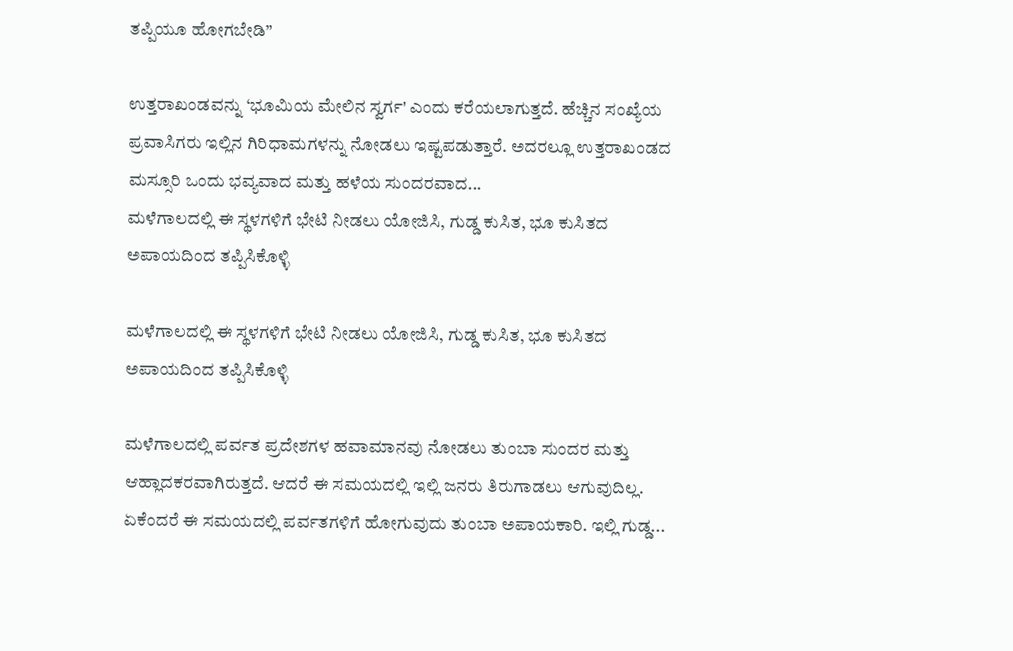ತಪ್ಪಿಯೂ ಹೋಗಬೇಡಿ”

ಉತ್ತರಾಖಂಡವನ್ನು ‘ಭೂಮಿಯ ಮೇಲಿನ ಸ್ವರ್ಗ' ಎಂದು ಕರೆಯಲಾಗುತ್ತದೆ. ಹೆಚ್ಚಿನ ಸಂಖ್ಯೆಯ ಪ್ರವಾಸಿಗರು ಇಲ್ಲಿನ ಗಿರಿಧಾಮಗಳನ್ನು ನೋಡಲು ಇಷ್ಟಪಡುತ್ತಾರೆ. ಅದರಲ್ಲೂ ಉತ್ತರಾಖಂಡದ ಮಸ್ಸೂರಿ ಒಂದು ಭವ್ಯವಾದ ಮತ್ತು ಹಳೆಯ ಸುಂದರವಾದ...
ಮಳೆಗಾಲದಲ್ಲಿ ಈ ಸ್ಥಳಗಳಿಗೆ ಭೇಟಿ ನೀಡಲು ಯೋಜಿಸಿ, ಗುಡ್ಡ ಕುಸಿತ, ಭೂ ಕುಸಿತದ ಅಪಾಯದಿಂದ ತಪ್ಪಿಸಿಕೊಳ್ಳಿ

ಮಳೆಗಾಲದಲ್ಲಿ ಈ ಸ್ಥಳಗಳಿಗೆ ಭೇಟಿ ನೀಡಲು ಯೋಜಿಸಿ, ಗುಡ್ಡ ಕುಸಿತ, ಭೂ ಕುಸಿತದ ಅಪಾಯದಿಂದ ತಪ್ಪಿಸಿಕೊಳ್ಳಿ

ಮಳೆಗಾಲದಲ್ಲಿ ಪರ್ವತ ಪ್ರದೇಶಗಳ ಹವಾಮಾನವು ನೋಡಲು ತುಂಬಾ ಸುಂದರ ಮತ್ತು ಆಹ್ಲಾದಕರವಾಗಿರುತ್ತದೆ. ಆದರೆ ಈ ಸಮಯದಲ್ಲಿ ಇಲ್ಲಿ ಜನರು ತಿರುಗಾಡಲು ಆಗುವುದಿಲ್ಲ. ಏಕೆಂದರೆ ಈ ಸಮಯದಲ್ಲಿ ಪರ್ವತಗಳಿಗೆ ಹೋಗುವುದು ತುಂಬಾ ಅಪಾಯಕಾರಿ. ಇಲ್ಲಿ ಗುಡ್ಡ...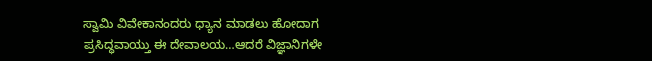ಸ್ವಾಮಿ ವಿವೇಕಾನಂದರು ಧ್ಯಾನ ಮಾಡಲು ಹೋದಾಗ ಪ್ರಸಿದ್ಧವಾಯ್ತು ಈ ದೇವಾಲಯ…ಆದರೆ ವಿಜ್ಞಾನಿಗಳೇ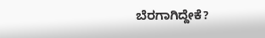ಬೆರಗಾಗಿದ್ದೇಕೆ?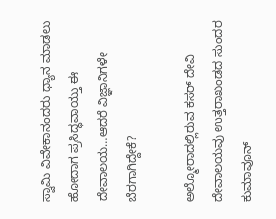ಸ್ವಾಮಿ ವಿವೇಕಾನಂದರು ಧ್ಯಾನ ಮಾಡಲು ಹೋದಾಗ ಪ್ರಸಿದ್ಧವಾಯ್ತು ಈ ದೇವಾಲಯ…ಆದರೆ ವಿಜ್ಞಾನಿಗಳೇ ಬೆರಗಾಗಿದ್ದೇಕೆ?

ಅಲ್ಮೋರಾದಲ್ಲಿರುವ ಕಸರ್ ದೇವಿ ದೇವಾಲಯವು ಉತ್ತರಾಖಂಡದ ಸುಂದರ ಕುಮಾವೂನ್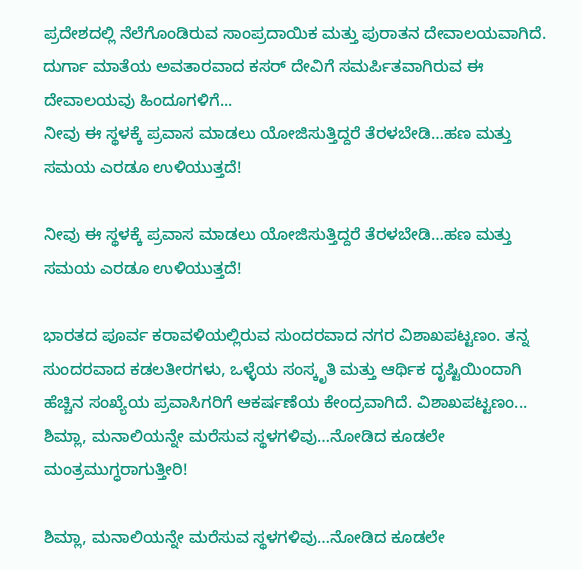ಪ್ರದೇಶದಲ್ಲಿ ನೆಲೆಗೊಂಡಿರುವ ಸಾಂಪ್ರದಾಯಿಕ ಮತ್ತು ಪುರಾತನ ದೇವಾಲಯವಾಗಿದೆ. ದುರ್ಗಾ ಮಾತೆಯ ಅವತಾರವಾದ ಕಸರ್ ದೇವಿಗೆ ಸಮರ್ಪಿತವಾಗಿರುವ ಈ ದೇವಾಲಯವು ಹಿಂದೂಗಳಿಗೆ...
ನೀವು ಈ ಸ್ಥಳಕ್ಕೆ ಪ್ರವಾಸ ಮಾಡಲು ಯೋಜಿಸುತ್ತಿದ್ದರೆ ತೆರಳಬೇಡಿ…ಹಣ ಮತ್ತು ಸಮಯ ಎರಡೂ ಉಳಿಯುತ್ತದೆ!

ನೀವು ಈ ಸ್ಥಳಕ್ಕೆ ಪ್ರವಾಸ ಮಾಡಲು ಯೋಜಿಸುತ್ತಿದ್ದರೆ ತೆರಳಬೇಡಿ…ಹಣ ಮತ್ತು ಸಮಯ ಎರಡೂ ಉಳಿಯುತ್ತದೆ!

ಭಾರತದ ಪೂರ್ವ ಕರಾವಳಿಯಲ್ಲಿರುವ ಸುಂದರವಾದ ನಗರ ವಿಶಾಖಪಟ್ಟಣಂ. ತನ್ನ ಸುಂದರವಾದ ಕಡಲತೀರಗಳು, ಒಳ್ಳೆಯ ಸಂಸ್ಕೃತಿ ಮತ್ತು ಆರ್ಥಿಕ ದೃಷ್ಟಿಯಿಂದಾಗಿ ಹೆಚ್ಚಿನ ಸಂಖ್ಯೆಯ ಪ್ರವಾಸಿಗರಿಗೆ ಆಕರ್ಷಣೆಯ ಕೇಂದ್ರವಾಗಿದೆ. ವಿಶಾಖಪಟ್ಟಣಂ...
ಶಿಮ್ಲಾ, ಮನಾಲಿಯನ್ನೇ ಮರೆಸುವ ಸ್ಥಳಗಳಿವು…ನೋಡಿದ ಕೂಡಲೇ ಮಂತ್ರಮುಗ್ಧರಾಗುತ್ತೀರಿ!

ಶಿಮ್ಲಾ, ಮನಾಲಿಯನ್ನೇ ಮರೆಸುವ ಸ್ಥಳಗಳಿವು…ನೋಡಿದ ಕೂಡಲೇ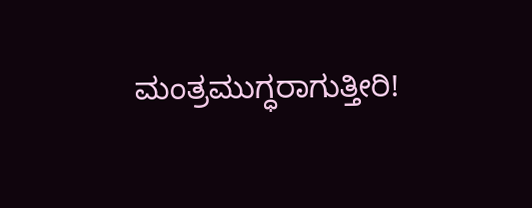ಮಂತ್ರಮುಗ್ಧರಾಗುತ್ತೀರಿ!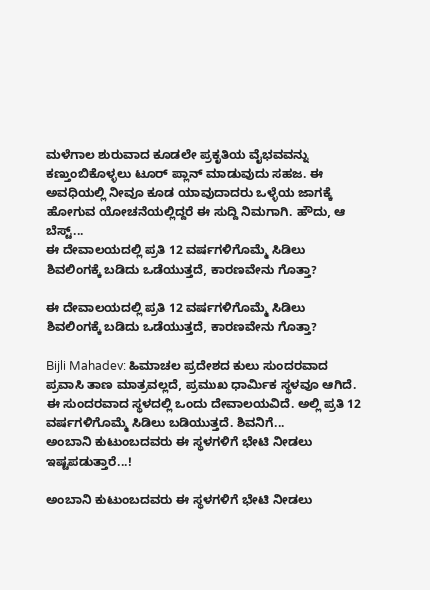ಮಳೆಗಾಲ ಶುರುವಾದ ಕೂಡಲೇ ಪ್ರಕೃತಿಯ ವೈಭವವನ್ನು ಕಣ್ತುಂಬಿಕೊಳ್ಳಲು ಟೂರ್ ಪ್ಲಾನ್ ಮಾಡುವುದು ಸಹಜ. ಈ ಅವಧಿಯಲ್ಲಿ ನೀವೂ ಕೂಡ ಯಾವುದಾದರು ಒಳ್ಳೆಯ ಜಾಗಕ್ಕೆ ಹೋಗುವ ಯೋಚನೆಯಲ್ಲಿದ್ದರೆ ಈ ಸುದ್ದಿ ನಿಮಗಾಗಿ. ಹೌದು, ಆ ಬೆಸ್ಟ್‌...
ಈ ದೇವಾಲಯದಲ್ಲಿ ಪ್ರತಿ 12 ವರ್ಷಗಳಿಗೊಮ್ಮೆ ಸಿಡಿಲು ಶಿವಲಿಂಗಕ್ಕೆ ಬಡಿದು ಒಡೆಯುತ್ತದೆ, ಕಾರಣವೇನು ಗೊತ್ತಾ?

ಈ ದೇವಾಲಯದಲ್ಲಿ ಪ್ರತಿ 12 ವರ್ಷಗಳಿಗೊಮ್ಮೆ ಸಿಡಿಲು ಶಿವಲಿಂಗಕ್ಕೆ ಬಡಿದು ಒಡೆಯುತ್ತದೆ, ಕಾರಣವೇನು ಗೊತ್ತಾ?

Bijli Mahadev: ಹಿಮಾಚಲ ಪ್ರದೇಶದ ಕುಲು ಸುಂದರವಾದ ಪ್ರವಾಸಿ ತಾಣ ಮಾತ್ರವಲ್ಲದೆ, ಪ್ರಮುಖ ಧಾರ್ಮಿಕ ಸ್ಥಳವೂ ಆಗಿದೆ. ಈ ಸುಂದರವಾದ ಸ್ಥಳದಲ್ಲಿ ಒಂದು ದೇವಾಲಯವಿದೆ. ಅಲ್ಲಿ ಪ್ರತಿ 12 ವರ್ಷಗಳಿಗೊಮ್ಮೆ ಸಿಡಿಲು ಬಡಿಯುತ್ತದೆ. ಶಿವನಿಗೆ...
ಅಂಬಾನಿ ಕುಟುಂಬದವರು ಈ ಸ್ಥಳಗಳಿಗೆ ಭೇಟಿ ನೀಡಲು ಇಷ್ಟಪಡುತ್ತಾರೆ...!

ಅಂಬಾನಿ ಕುಟುಂಬದವರು ಈ ಸ್ಥಳಗಳಿಗೆ ಭೇಟಿ ನೀಡಲು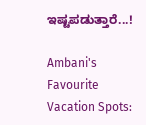ಇಷ್ಟಪಡುತ್ತಾರೆ...!

Ambani's Favourite Vacation Spots: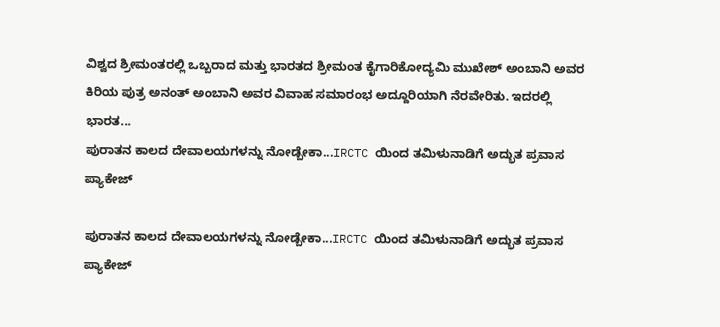ವಿಶ್ವದ ಶ್ರೀಮಂತರಲ್ಲಿ ಒಬ್ಬರಾದ ಮತ್ತು ಭಾರತದ ಶ್ರೀಮಂತ ಕೈಗಾರಿಕೋದ್ಯಮಿ ಮುಖೇಶ್ ಅಂಬಾನಿ ಅವರ ಕಿರಿಯ ಪುತ್ರ ಅನಂತ್ ಅಂಬಾನಿ ಅವರ ವಿವಾಹ ಸಮಾರಂಭ ಅದ್ದೂರಿಯಾಗಿ ನೆರವೇರಿತು. ಇದರಲ್ಲಿ ಭಾರತ...
ಪುರಾತನ ಕಾಲದ ದೇವಾಲಯಗಳನ್ನು ನೋಡ್ಬೇಕಾ...IRCTC ಯಿಂದ ತಮಿಳುನಾಡಿಗೆ ಅದ್ಭುತ ಪ್ರವಾಸ ಪ್ಯಾಕೇಜ್

ಪುರಾತನ ಕಾಲದ ದೇವಾಲಯಗಳನ್ನು ನೋಡ್ಬೇಕಾ...IRCTC ಯಿಂದ ತಮಿಳುನಾಡಿಗೆ ಅದ್ಭುತ ಪ್ರವಾಸ ಪ್ಯಾಕೇಜ್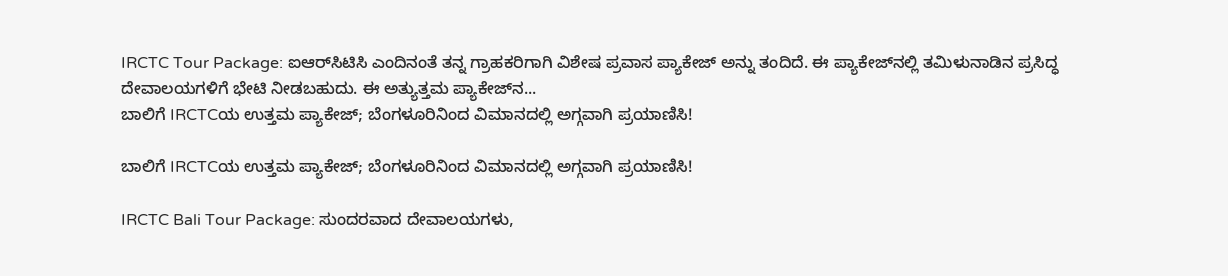IRCTC Tour Package: ಐಆರ್‌ಸಿಟಿಸಿ ಎಂದಿನಂತೆ ತನ್ನ ಗ್ರಾಹಕರಿಗಾಗಿ ವಿಶೇಷ ಪ್ರವಾಸ ಪ್ಯಾಕೇಜ್ ಅನ್ನು ತಂದಿದೆ. ಈ ಪ್ಯಾಕೇಜ್‌ನಲ್ಲಿ ತಮಿಳುನಾಡಿನ ಪ್ರಸಿದ್ಧ ದೇವಾಲಯಗಳಿಗೆ ಭೇಟಿ ನೀಡಬಹುದು. ಈ ಅತ್ಯುತ್ತಮ ಪ್ಯಾಕೇಜ್‌ನ...
ಬಾಲಿಗೆ IRCTCಯ ಉತ್ತಮ ಪ್ಯಾಕೇಜ್; ಬೆಂಗಳೂರಿನಿಂದ ವಿಮಾನದಲ್ಲಿ ಅಗ್ಗವಾಗಿ ಪ್ರಯಾಣಿಸಿ!

ಬಾಲಿಗೆ IRCTCಯ ಉತ್ತಮ ಪ್ಯಾಕೇಜ್; ಬೆಂಗಳೂರಿನಿಂದ ವಿಮಾನದಲ್ಲಿ ಅಗ್ಗವಾಗಿ ಪ್ರಯಾಣಿಸಿ!

IRCTC Bali Tour Package: ಸುಂದರವಾದ ದೇವಾಲಯಗಳು,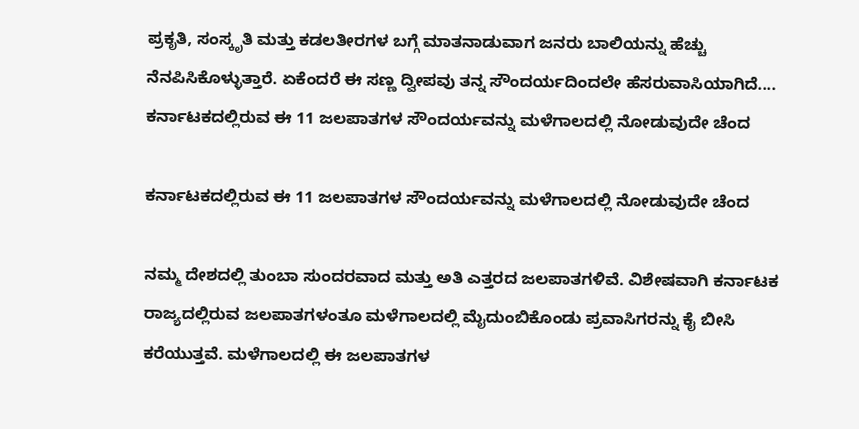ಪ್ರಕೃತಿ, ಸಂಸ್ಕೃತಿ ಮತ್ತು ಕಡಲತೀರಗಳ ಬಗ್ಗೆ ಮಾತನಾಡುವಾಗ ಜನರು ಬಾಲಿಯನ್ನು ಹೆಚ್ಚು ನೆನಪಿಸಿಕೊಳ್ಳುತ್ತಾರೆ. ಏಕೆಂದರೆ ಈ ಸಣ್ಣ ದ್ವೀಪವು ತನ್ನ ಸೌಂದರ್ಯದಿಂದಲೇ ಹೆಸರುವಾಸಿಯಾಗಿದೆ....
ಕರ್ನಾಟಕದಲ್ಲಿರುವ ಈ 11 ಜಲಪಾತಗಳ ಸೌಂದರ್ಯವನ್ನು ಮಳೆಗಾಲದಲ್ಲಿ ನೋಡುವುದೇ ಚೆಂದ

ಕರ್ನಾಟಕದಲ್ಲಿರುವ ಈ 11 ಜಲಪಾತಗಳ ಸೌಂದರ್ಯವನ್ನು ಮಳೆಗಾಲದಲ್ಲಿ ನೋಡುವುದೇ ಚೆಂದ

ನಮ್ಮ ದೇಶದಲ್ಲಿ ತುಂಬಾ ಸುಂದರವಾದ ಮತ್ತು ಅತಿ ಎತ್ತರದ ಜಲಪಾತಗಳಿವೆ. ವಿಶೇಷವಾಗಿ ಕರ್ನಾಟಕ ರಾಜ್ಯದಲ್ಲಿರುವ ಜಲಪಾತಗಳಂತೂ ಮಳೆಗಾಲದಲ್ಲಿ ಮೈದುಂಬಿಕೊಂಡು ಪ್ರವಾಸಿಗರನ್ನು ಕೈ ಬೀಸಿ ಕರೆಯುತ್ತವೆ. ಮಳೆಗಾಲದಲ್ಲಿ ಈ ಜಲಪಾತಗಳ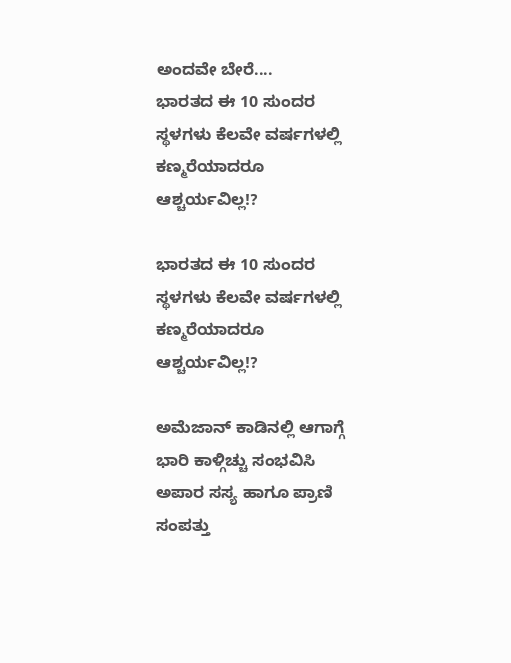ಅಂದವೇ ಬೇರೆ....
ಭಾರತದ ಈ 10 ಸುಂದರ ಸ್ಥಳಗಳು ಕೆಲವೇ ವರ್ಷಗಳಲ್ಲಿ ಕಣ್ಮರೆಯಾದರೂ ಆಶ್ಚರ್ಯವಿಲ್ಲ!?

ಭಾರತದ ಈ 10 ಸುಂದರ ಸ್ಥಳಗಳು ಕೆಲವೇ ವರ್ಷಗಳಲ್ಲಿ ಕಣ್ಮರೆಯಾದರೂ ಆಶ್ಚರ್ಯವಿಲ್ಲ!?

ಅಮೆಜಾನ್ ಕಾಡಿನಲ್ಲಿ ಆಗಾಗ್ಗೆ ಭಾರಿ ಕಾಳ್ಗಿಚ್ಚು ಸಂಭವಿಸಿ ಅಪಾರ ಸಸ್ಯ ಹಾಗೂ ಪ್ರಾಣಿ ಸಂಪತ್ತು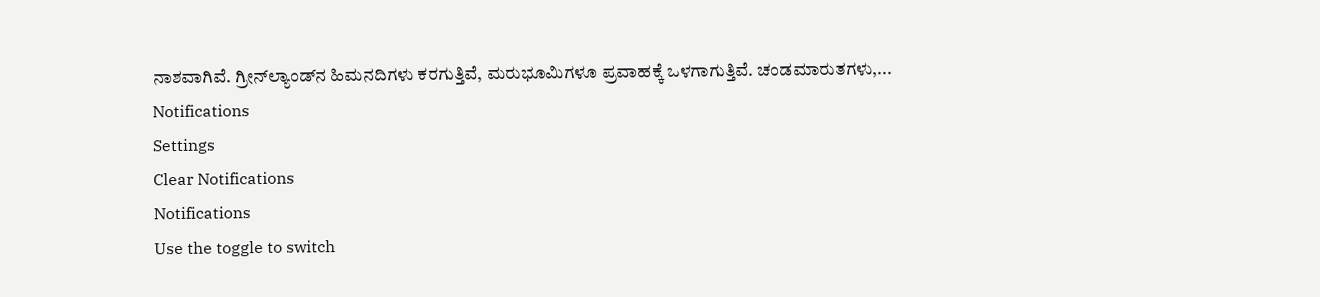ನಾಶವಾಗಿವೆ. ಗ್ರೀನ್‌ಲ್ಯಾಂಡ್‌ನ ಹಿಮನದಿಗಳು ಕರಗುತ್ತಿವೆ, ಮರುಭೂಮಿಗಳೂ ಪ್ರವಾಹಕ್ಕೆ ಒಳಗಾಗುತ್ತಿವೆ. ಚಂಡಮಾರುತಗಳು,...
Notifications
Settings
Clear Notifications
Notifications
Use the toggle to switch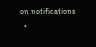on notifications
  •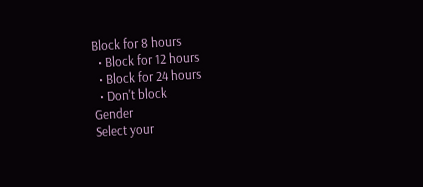Block for 8 hours
  • Block for 12 hours
  • Block for 24 hours
  • Don't block
Gender
Select your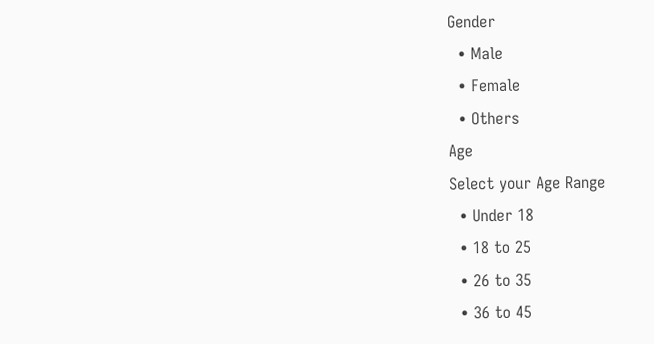Gender
  • Male
  • Female
  • Others
Age
Select your Age Range
  • Under 18
  • 18 to 25
  • 26 to 35
  • 36 to 45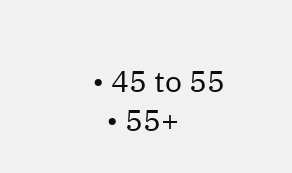• 45 to 55
  • 55+